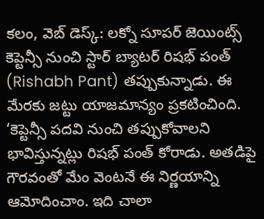కలం, వెబ్ డెస్క్: లక్నో సూపర్ జెయింట్స్ కెప్టెన్సీ నుంచి స్టార్ బ్యాటర్ రిషభ్ పంత్ (Rishabh Pant) తప్పుకున్నాడు. ఈ మేరకు జట్టు యాజమాన్యం ప్రకటించింది. ‘కెప్టెన్సీ పదవి నుంచి తప్పుకోవాలని భావిస్తున్నట్లు రిషభ్ పంత్ కోరాడు. అతడిపై గౌరవంతో మేం వెంటనే ఈ నిర్ణయాన్ని ఆమోదించాం. ఇది చాలా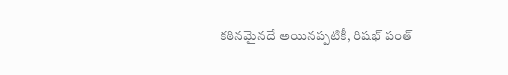కఠినమైనదే అయినప్పటికీ, రిషభ్ పంత్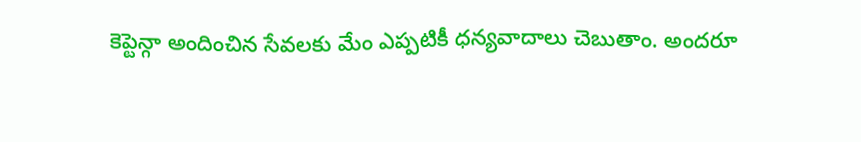కెప్టెన్గా అందించిన సేవలకు మేం ఎప్పటికీ ధన్యవాదాలు చెబుతాం. అందరూ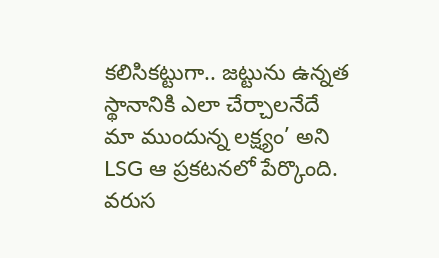కలిసికట్టుగా.. జట్టును ఉన్నత స్థానానికి ఎలా చేర్చాలనేదే మా ముందున్న లక్ష్యం’ అని LSG ఆ ప్రకటనలో పేర్కొంది.
వరుస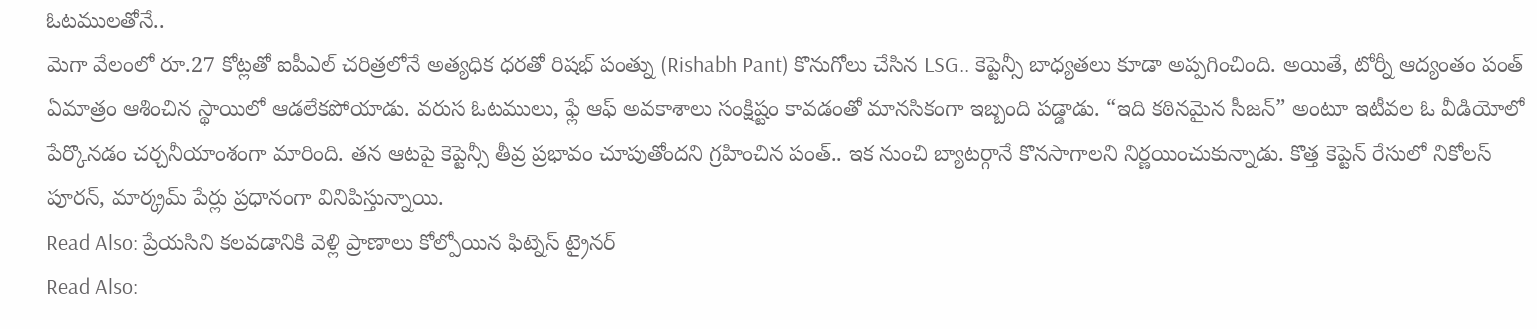ఓటములతోనే..
మెగా వేలంలో రూ.27 కోట్లతో ఐపీఎల్ చరిత్రలోనే అత్యధిక ధరతో రిషభ్ పంత్ను (Rishabh Pant) కొనుగోలు చేసిన LSG.. కెప్టెన్సీ బాధ్యతలు కూడా అప్పగించింది. అయితే, టోర్నీ ఆద్యంతం పంత్ ఏమాత్రం ఆశించిన స్థాయిలో ఆడలేకపోయాడు. వరుస ఓటములు, ఫ్లే ఆఫ్ అవకాశాలు సంక్షిష్టం కావడంతో మానసికంగా ఇబ్బంది పడ్డాడు. “ఇది కఠినమైన సీజన్” అంటూ ఇటీవల ఓ వీడియోలో పేర్కొనడం చర్చనీయాంశంగా మారింది. తన ఆటపై కెప్టెన్సీ తీవ్ర ప్రభావం చూపుతోందని గ్రహించిన పంత్.. ఇక నుంచి బ్యాటర్గానే కొనసాగాలని నిర్ణయించుకున్నాడు. కొత్త కెప్టెన్ రేసులో నికోలస్ పూరన్, మార్క్రమ్ పేర్లు ప్రధానంగా వినిపిస్తున్నాయి.
Read Also: ప్రేయసిని కలవడానికి వెళ్లి ప్రాణాలు కోల్పోయిన ఫిట్నెస్ ట్రైనర్
Read Also: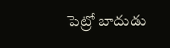పెట్రో బాదుడు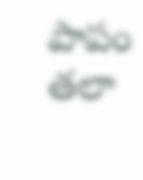పాపం తలా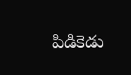పిడికెడు